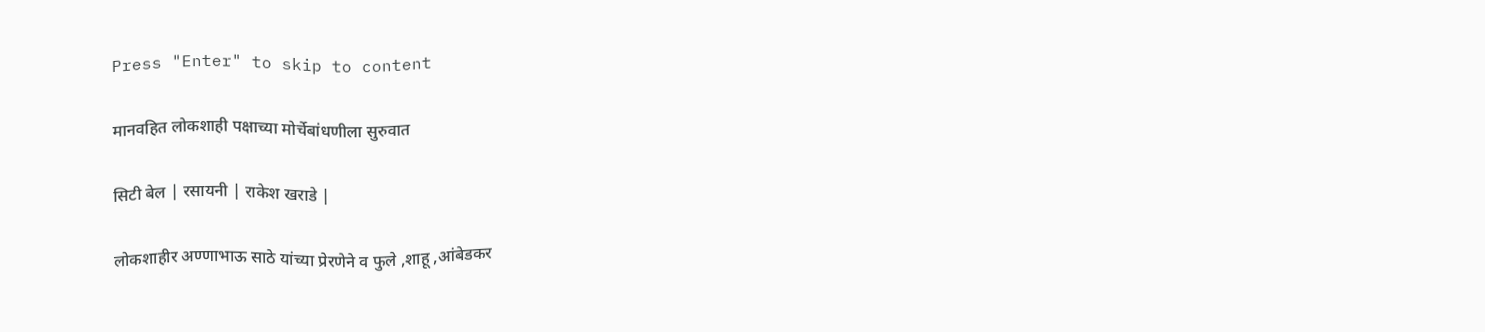Press "Enter" to skip to content

मानवहित लोकशाही पक्षाच्या मोर्चेबांधणीला सुरुवात

सिटी बेल | रसायनी | राकेश खराडे |

लोकशाहीर अण्णाभाऊ साठे यांच्या प्रेरणेने व फुले ,शाहू ,आंबेडकर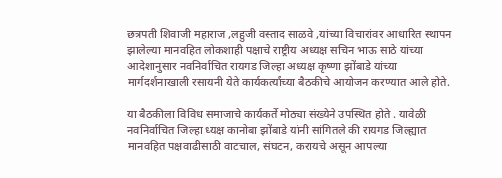छत्रपती शिवाजी महाराज ,लहुजी वस्ताद साळवे ,यांच्या विचारांवर आधारित स्थापन झालेल्या मानवहित लोकशाही पक्षाचे राष्ट्रीय अध्यक्ष सचिन भाऊ साठे यांच्या आदेशानुसार नवनिर्वाचित रायगड जिल्हा अध्यक्ष कृष्णा झोंबाडे यांच्या मार्गदर्शनाखाली रसायनी येते कार्यकर्त्यांच्या बैठकीचे आयोजन करण्यात आले होते.

या बैठकीला विविध समाजाचे कार्यकर्ते मोठ्या संख्येने उपस्थित होते . यावेळी नवनिर्वाचित जिल्हा ध्यक्ष कानोबा झोंबाडे यांनी सांगितले की रायगड जिल्ह्यात मानवहित पक्षवाढीसाठी वाटचाल, संघटन, करायचे असून आपल्या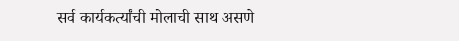सर्व कार्यकर्त्यांची मोलाची साथ असणे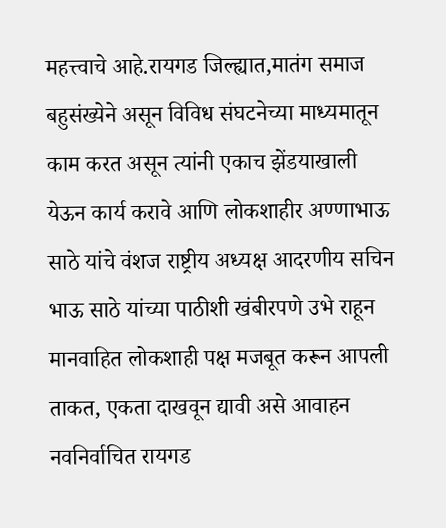महत्त्वाचे आहे.रायगड जिल्ह्यात,मातंग समाज बहुसंख्येने असून विविध संघटनेच्या माध्यमातून काम करत असून त्यांनी एकाच झेंडयाखाली येऊन कार्य करावे आणि लोकशाहीर अण्णाभाऊ साठे यांचे वंशज राष्ट्रीय अध्यक्ष आदरणीय सचिन भाऊ साठे यांच्या पाठीशी खंबीरपणे उभे राहून मानवाहित लोकशाही पक्ष मजबूत करून आपली ताकत, एकता दाखवून द्यावी असे आवाहन नवनिर्वाचित रायगड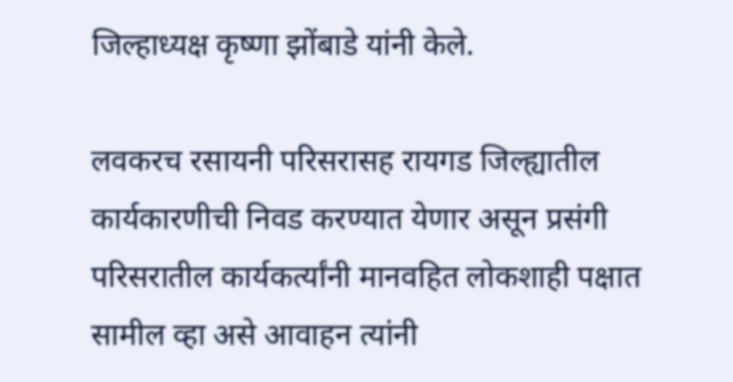जिल्हाध्यक्ष कृष्णा झोंबाडे यांनी केले.

लवकरच रसायनी परिसरासह रायगड जिल्ह्यातील कार्यकारणीची निवड करण्यात येणार असून प्रसंगी परिसरातील कार्यकर्त्यांनी मानवहित लोकशाही पक्षात सामील व्हा असे आवाहन त्यांनी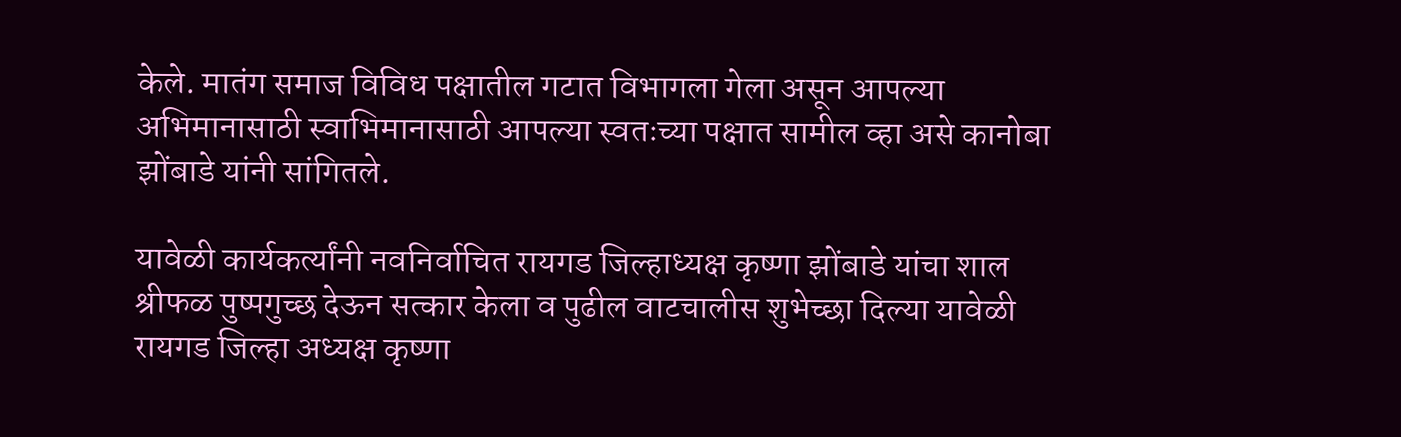केले. मातंग समाज विविध पक्षातील गटात विभागला गेला असून आपल्या अभिमानासाठी स्वाभिमानासाठी आपल्या स्वतःच्या पक्षात सामील व्हा असे कानोबा झोंबाडे यांनी सांगितले.

यावेळी कार्यकर्त्यांनी नवनिर्वाचित रायगड जिल्हाध्यक्ष कृष्णा झोंबाडे यांचा शाल श्रीफळ पुष्पगुच्छ देऊन सत्कार केला व पुढील वाटचालीस शुभेच्छा दिल्या यावेळी रायगड जिल्हा अध्यक्ष कृष्णा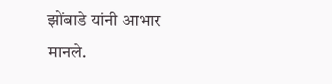झोंबाडे यांनी आभार मानले.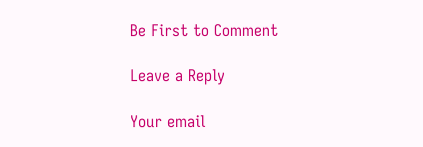Be First to Comment

Leave a Reply

Your email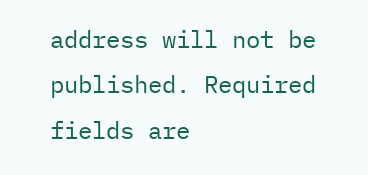address will not be published. Required fields are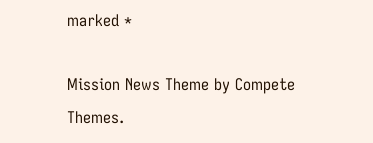marked *

Mission News Theme by Compete Themes.